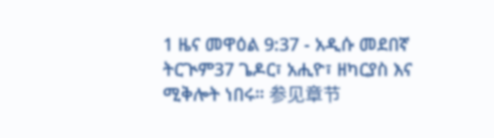1 ዜና መዋዕል 9:37 - አዲሱ መደበኛ ትርጒም37 ጌዶር፣ አሒዮ፣ ዘካርያስ እና ሚቅሎት ነበሩ። 参见章节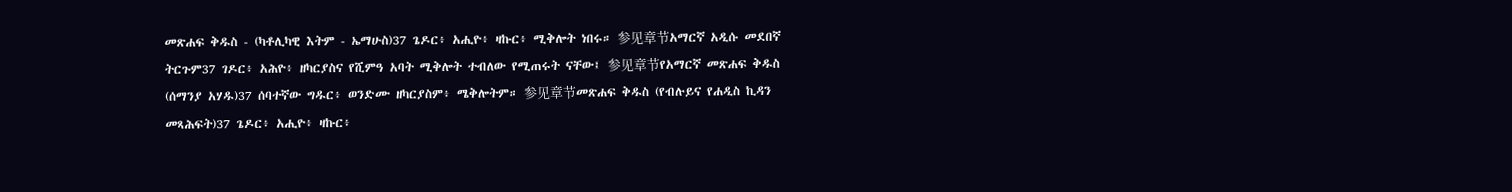መጽሐፍ ቅዱስ - (ካቶሊካዊ እትም - ኤማሁስ)37 ጌዶር፥ አሒዮ፥ ዛኩር፥ ሚቅሎት ነበሩ። 参见章节አማርኛ አዲሱ መደበኛ ትርጉም37 ገዶር፥ አሕዮ፥ ዘካርያስና የሺምዓ አባት ሚቅሎት ተብለው የሚጠሩት ናቸው፤ 参见章节የአማርኛ መጽሐፍ ቅዱስ (ሰማንያ አሃዱ)37 ሰባተኛው ግዱር፥ ወንድሙ ዘካርያስም፥ ሜቅሎትም። 参见章节መጽሐፍ ቅዱስ (የብሉይና የሐዲስ ኪዳን መጻሕፍት)37 ጌዶር፥ አሒዮ፥ ዛኩር፥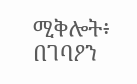ሚቅሎት፥ በገባዖን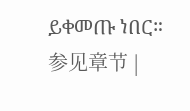ይቀመጡ ነበር። 参见章节 |